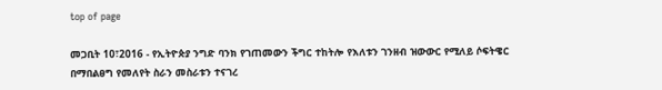top of page

መጋቢት 10፣2016 - የኢትዮጵያ ንግድ ባንክ የገጠመውን ችግር ተከትሎ የእለቱን ገንዘብ ዝውውር የሚለይ ሶፍትዌር በማበልፀግ የመለየት ስራን መስራቱን ተናገረ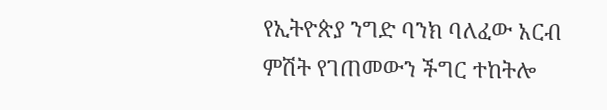የኢትዮጵያ ንግድ ባንክ ባለፈው አርብ ምሽት የገጠመውን ችግር ተከትሎ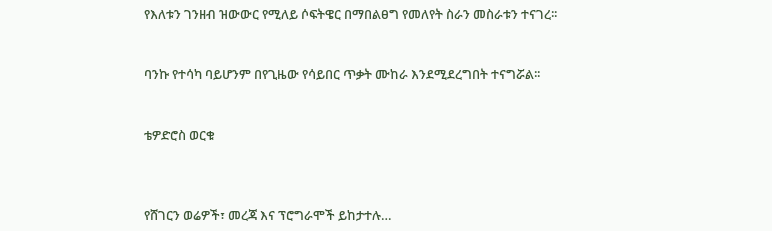የእለቱን ገንዘብ ዝውውር የሚለይ ሶፍትዌር በማበልፀግ የመለየት ስራን መስራቱን ተናገረ፡፡


ባንኩ የተሳካ ባይሆንም በየጊዜው የሳይበር ጥቃት ሙከራ እንደሚደረግበት ተናግሯል፡፡


ቴዎድሮስ ወርቁ



የሸገርን ወሬዎች፣ መረጃ እና ፕሮግራሞች ይከታተሉ…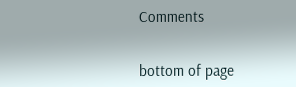Comments


bottom of page